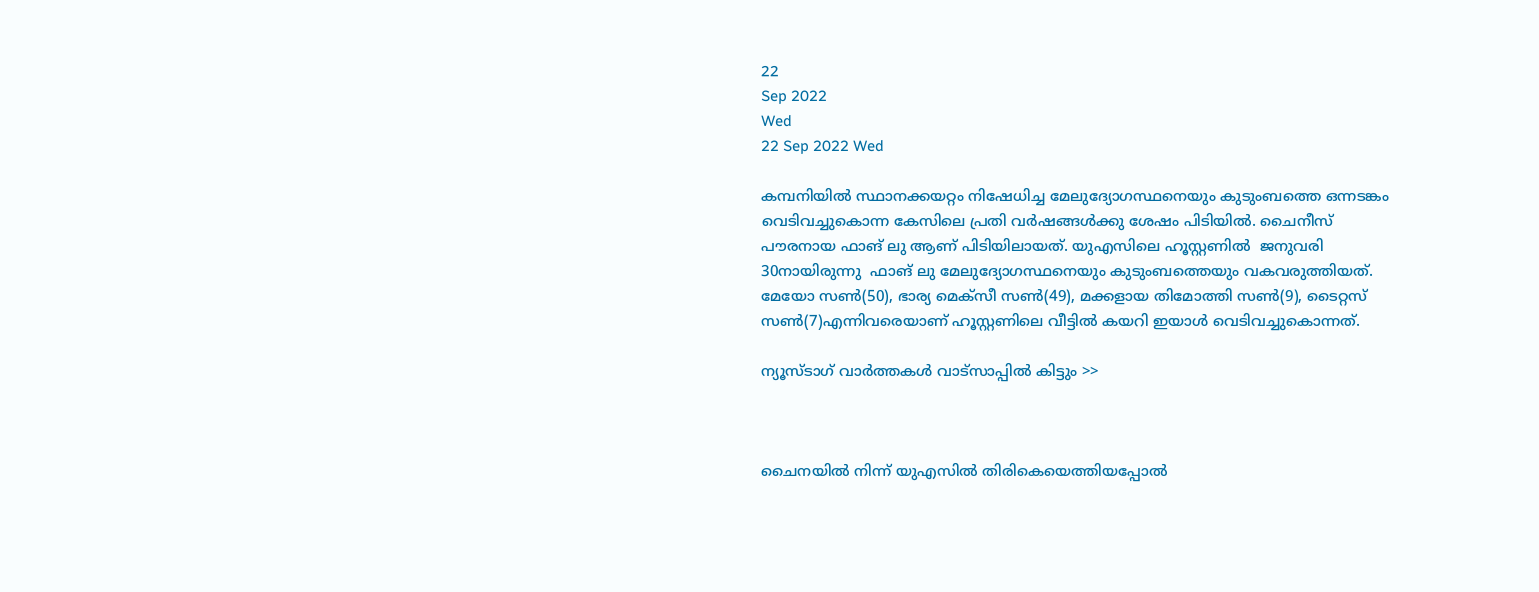22
Sep 2022
Wed
22 Sep 2022 Wed

കമ്പനിയിൽ സ്ഥാനക്കയറ്റം നിഷേധിച്ച മേലുദ്യോഗസ്ഥനെയും കുടുംബത്തെ ഒന്നടങ്കം വെടിവച്ചുകൊന്ന കേസിലെ പ്രതി വർഷങ്ങൾക്കു ശേഷം പിടിയിൽ. ചൈനീസ് പൗരനായ ഫാങ് ലു ആണ് പിടിയിലായത്. യുഎസിലെ ഹൂസ്റ്റണിൽ  ജനുവരി 30നായിരുന്നു  ഫാങ് ലു മേലുദ്യോഗസ്ഥനെയും കുടുംബത്തെയും വകവരുത്തിയത്. മേയോ സൺ(50), ഭാര്യ മെക്സീ സൺ(49), മക്കളായ തിമോത്തി സൺ(9), ടൈറ്റസ് സൺ(7)എന്നിവരെയാണ് ഹൂസ്റ്റണിലെ വീട്ടിൽ കയറി ഇയാൾ വെടിവച്ചുകൊന്നത്.

ന്യൂസ്ടാഗ് വാര്‍ത്തകള്‍ വാട്‌സാപ്പില്‍ കിട്ടും >>



ചൈനയിൽ നിന്ന് യുഎസിൽ തിരികെയെത്തിയപ്പോൽ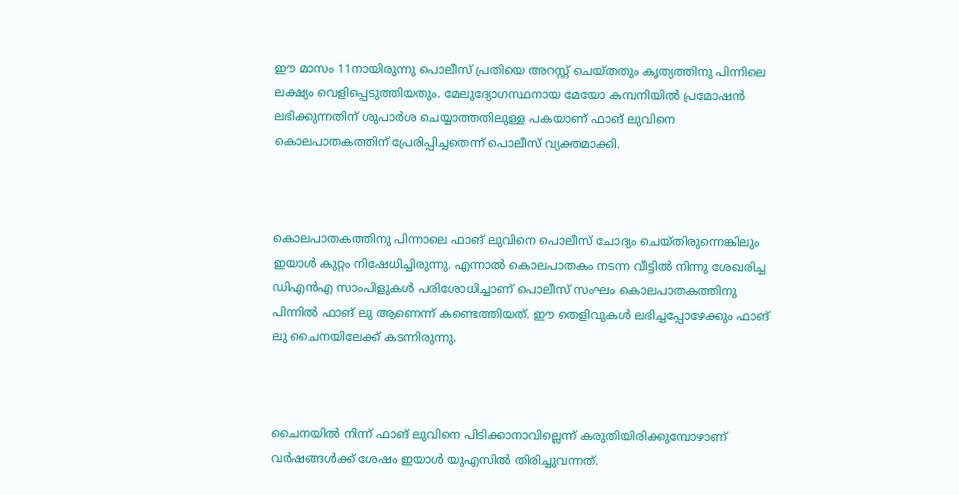ഈ മാസം 11നായിരുന്നു പൊലീസ് പ്രതിയെ അറസ്റ്റ് ചെയ്തതും കൃത്യത്തിനു പിന്നിലെ ലക്ഷ്യം വെളിപ്പെടുത്തിയതും. മേലുദ്യോഗസ്ഥനായ മേയോ കമ്പനിയിൽ പ്രമോഷൻ ലഭിക്കുന്നതിന് ശുപാർശ ചെയ്യാത്തതിലുള്ള പകയാണ് ഫാങ് ലുവിനെ കൊലപാതകത്തിന് പ്രേരിപ്പിച്ചതെന്ന് പൊലീസ് വ്യക്തമാക്കി.



കൊലപാതകത്തിനു പിന്നാലെ ഫാങ് ലുവിനെ പൊലീസ് ചോദ്യം ചെയ്തിരുന്നെങ്കിലും ഇയാൾ കുറ്റം നിഷേധിച്ചിരുന്നു. എന്നാൽ കൊലപാതകം നടന്ന വീട്ടിൽ നിന്നു ശേഖരിച്ച ഡിഎൻഎ സാംപിളുകൾ പരിശോധിച്ചാണ് പൊലീസ് സംഘം കൊലപാതകത്തിനു പിന്നിൽ ഫാങ് ലു ആണെന്ന് കണ്ടെത്തിയത്. ഈ തെളിവുകൾ ലഭിച്ചപ്പോഴേക്കും ഫാങ് ലു ചൈനയിലേക്ക് കടന്നിരുന്നു.



ചൈനയിൽ നിന്ന് ഫാങ് ലുവിനെ പിടിക്കാനാവില്ലെന്ന് കരുതിയിരിക്കുമ്പോഴാണ് വർഷങ്ങൾക്ക് ശേഷം ഇയാൾ യുഎസിൽ തിരിച്ചുവന്നത്.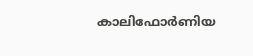കാലിഫോർണിയ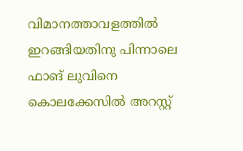വിമാനത്താവളത്തിൽ ഇറങ്ങിയതിനു പിന്നാലെ ഫാങ് ലുവിനെ കൊലക്കേസിൽ അറസ്റ്റ്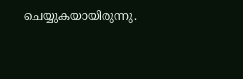ചെയ്യുകയായിരുന്നു.